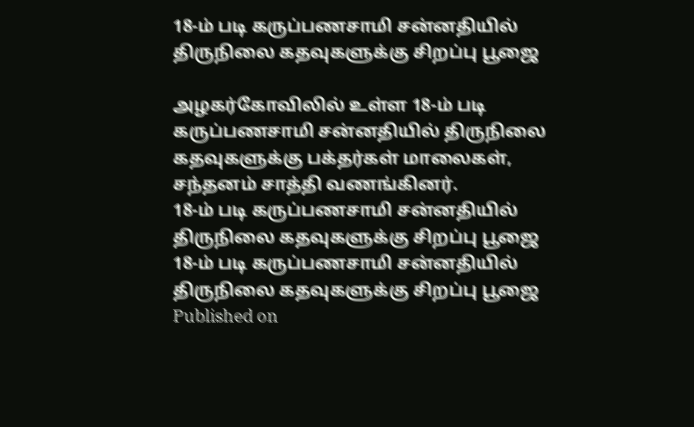18-ம் படி கருப்பணசாமி சன்னதியில் திருநிலை கதவுகளுக்கு சிறப்பு பூஜை

அழகர்கோவிலில் உள்ள 18-ம் படி கருப்பணசாமி சன்னதியில் திருநிலை கதவுகளுக்கு பக்தர்கள் மாலைகள், சந்தனம் சாத்தி வணங்கினர்.
18-ம் படி கருப்பணசாமி சன்னதியில் திருநிலை கதவுகளுக்கு சிறப்பு பூஜை
18-ம் படி கருப்பணசாமி சன்னதியில் திருநிலை கதவுகளுக்கு சிறப்பு பூஜை
Published on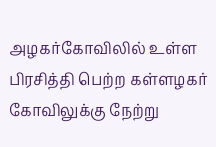அழகர்கோவிலில் உள்ள பிரசித்தி பெற்ற கள்ளழகர் கோவிலுக்கு நேற்று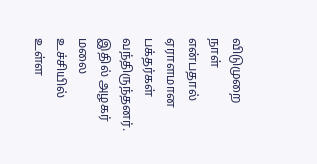விடுமுறை நாள் என்பதால் ஏராளமான பக்தர்கள் வந்திருந்தனர். இதில் அழகர் மலை உச்சியில் உள்ள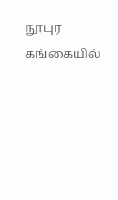நூபுர கங்கையில்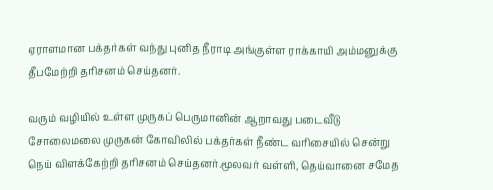ஏராளமான பக்தர்கள் வந்து புனித நீராடி அங்குள்ள ராக்காயி அம்மனுக்கு தீபமேற்றி தரிசனம் செய்தனர்.

வரும் வழியில் உள்ள முருகப் பெருமானின் ஆறாவது படைவீடு சோலைமலை முருகன் கோவிலில் பக்தர்கள் நீண்ட வரிசையில் சென்று நெய் விளக்கேற்றி தரிசனம் செய்தனர்.மூலவர் வள்ளி, தெய்வானை சமேத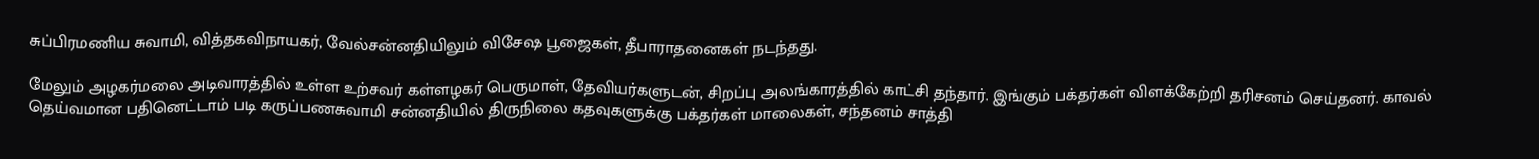சுப்பிரமணிய சுவாமி, வித்தகவிநாயகர், வேல்சன்னதியிலும் விசேஷ பூஜைகள், தீபாராதனைகள் நடந்தது.

மேலும் அழகர்மலை அடிவாரத்தில் உள்ள உற்சவர் கள்ளழகர் பெருமாள், தேவியர்களுடன், சிறப்பு அலங்காரத்தில் காட்சி தந்தார். இங்கும் பக்தர்கள் விளக்கேற்றி தரிசனம் செய்தனர். காவல் தெய்வமான பதினெட்டாம் படி கருப்பணசுவாமி சன்னதியில் திருநிலை கதவுகளுக்கு பக்தர்கள் மாலைகள், சந்தனம் சாத்தி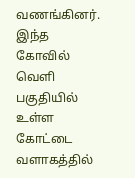வணங்கினர். இந்த கோவில் வெளி பகுதியில் உள்ள கோட்டை வளாகத்தில்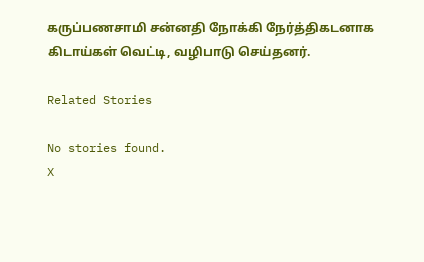கருப்பணசாமி சன்னதி நோக்கி நேர்த்திகடனாக கிடாய்கள் வெட்டி, வழிபாடு செய்தனர்.

Related Stories

No stories found.
X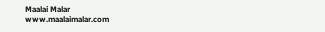Maalai Malar
www.maalaimalar.com